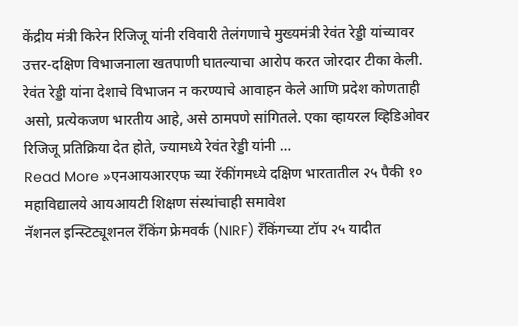केंद्रीय मंत्री किरेन रिजिजू यांनी रविवारी तेलंगणाचे मुख्यमंत्री रेवंत रेड्डी यांच्यावर उत्तर-दक्षिण विभाजनाला खतपाणी घातल्याचा आरोप करत जोरदार टीका केली. रेवंत रेड्डी यांना देशाचे विभाजन न करण्याचे आवाहन केले आणि प्रदेश कोणताही असो, प्रत्येकजण भारतीय आहे, असे ठामपणे सांगितले. एका व्हायरल व्हिडिओवर रिजिजू प्रतिक्रिया देत होते, ज्यामध्ये रेवंत रेड्डी यांनी …
Read More »एनआयआरएफ च्या रॅकींगमध्ये दक्षिण भारतातील २५ पैकी १० महाविद्यालये आयआयटी शिक्षण संस्थांचाही समावेश
नॅशनल इन्स्टिट्यूशनल रँकिंग फ्रेमवर्क (NIRF) रँकिंगच्या टॉप २५ यादीत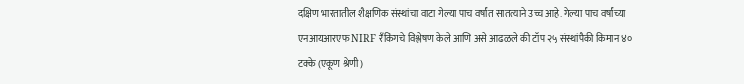दक्षिण भारतातील शैक्षणिक संस्थांचा वाटा गेल्या पाच वर्षांत सातत्याने उच्च आहे. गेल्या पाच वर्षांच्या एनआयआरएफ NIRF रँकिंगचे विश्लेषण केले आणि असे आढळले की टॉप २५ संस्थांपैकी किमान ४० टक्के (एकूण श्रेणी)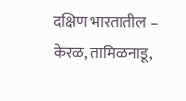दक्षिण भारतातील – केरळ, तामिळनाडू,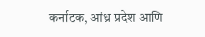कर्नाटक, आंध्र प्रदेश आणि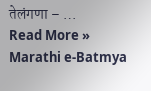तेलंगणा – …
Read More »
Marathi e-Batmya